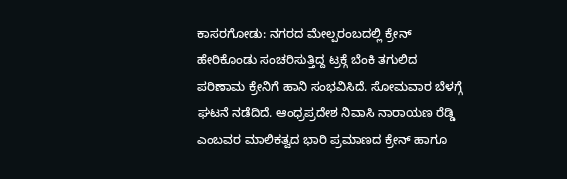ಕಾಸರಗೋಡು: ನಗರದ ಮೇಲ್ಪರಂಬದಲ್ಲಿ ಕ್ರೇನ್ ಹೇರಿಕೊಂಡು ಸಂಚರಿಸುತ್ತಿದ್ದ ಟ್ರಕ್ಗೆ ಬೆಂಕಿ ತಗುಲಿದ ಪರಿಣಾಮ ಕ್ರೇನಿಗೆ ಹಾನಿ ಸಂಭವಿಸಿದೆ. ಸೋಮವಾರ ಬೆಳಗ್ಗೆ ಘಟನೆ ನಡೆದಿದೆ. ಆಂಧ್ರಪ್ರದೇಶ ನಿವಾಸಿ ನಾರಾಯಣ ರೆಡ್ಡಿ ಎಂಬವರ ಮಾಲಿಕತ್ವದ ಭಾರಿ ಪ್ರಮಾಣದ ಕ್ರೇನ್ ಹಾಗೂ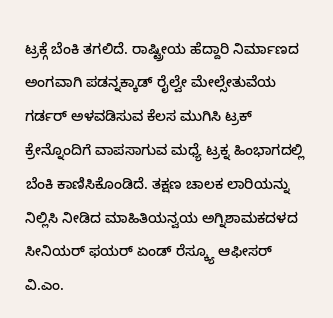ಟ್ರಕ್ಗೆ ಬೆಂಕಿ ತಗಲಿದೆ. ರಾಷ್ಟ್ರೀಯ ಹೆದ್ದಾರಿ ನಿರ್ಮಾಣದ ಅಂಗವಾಗಿ ಪಡನ್ನಕ್ಕಾಡ್ ರೈಲ್ವೇ ಮೇಲ್ಸೇತುವೆಯ ಗರ್ಡರ್ ಅಳವಡಿಸುವ ಕೆಲಸ ಮುಗಿಸಿ ಟ್ರಕ್ ಕ್ರೇನ್ನೊಂದಿಗೆ ವಾಪಸಾಗುವ ಮಧ್ಯೆ ಟ್ರಕ್ನ ಹಿಂಭಾಗದಲ್ಲಿ ಬೆಂಕಿ ಕಾಣಿಸಿಕೊಂಡಿದೆ. ತಕ್ಷಣ ಚಾಲಕ ಲಾರಿಯನ್ನು ನಿಲ್ಲಿಸಿ ನೀಡಿದ ಮಾಹಿತಿಯನ್ವಯ ಅಗ್ನಿಶಾಮಕದಳದ ಸೀನಿಯರ್ ಫಯರ್ ಏಂಡ್ ರೆಸ್ಕ್ಯೂ ಆಫೀಸರ್ ವಿ.ಎಂ.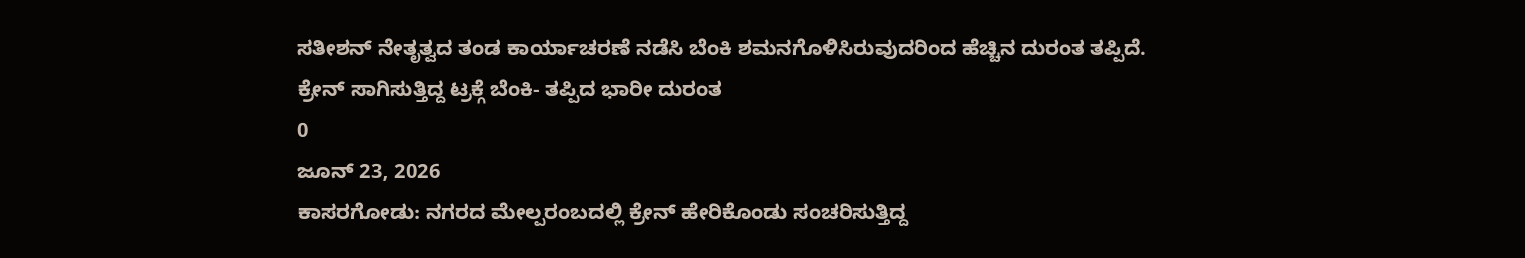ಸತೀಶನ್ ನೇತೃತ್ವದ ತಂಡ ಕಾರ್ಯಾಚರಣೆ ನಡೆಸಿ ಬೆಂಕಿ ಶಮನಗೊಳಿಸಿರುವುದರಿಂದ ಹೆಚ್ಚಿನ ದುರಂತ ತಪ್ಪಿದೆ.
ಕ್ರೇನ್ ಸಾಗಿಸುತ್ತಿದ್ದ ಟ್ರಕ್ಗೆ ಬೆಂಕಿ- ತಪ್ಪಿದ ಭಾರೀ ದುರಂತ
0
ಜೂನ್ 23, 2026
ಕಾಸರಗೋಡು: ನಗರದ ಮೇಲ್ಪರಂಬದಲ್ಲಿ ಕ್ರೇನ್ ಹೇರಿಕೊಂಡು ಸಂಚರಿಸುತ್ತಿದ್ದ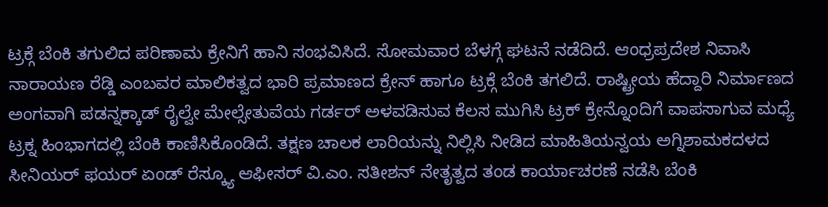ಟ್ರಕ್ಗೆ ಬೆಂಕಿ ತಗುಲಿದ ಪರಿಣಾಮ ಕ್ರೇನಿಗೆ ಹಾನಿ ಸಂಭವಿಸಿದೆ. ಸೋಮವಾರ ಬೆಳಗ್ಗೆ ಘಟನೆ ನಡೆದಿದೆ. ಆಂಧ್ರಪ್ರದೇಶ ನಿವಾಸಿ ನಾರಾಯಣ ರೆಡ್ಡಿ ಎಂಬವರ ಮಾಲಿಕತ್ವದ ಭಾರಿ ಪ್ರಮಾಣದ ಕ್ರೇನ್ ಹಾಗೂ ಟ್ರಕ್ಗೆ ಬೆಂಕಿ ತಗಲಿದೆ. ರಾಷ್ಟ್ರೀಯ ಹೆದ್ದಾರಿ ನಿರ್ಮಾಣದ ಅಂಗವಾಗಿ ಪಡನ್ನಕ್ಕಾಡ್ ರೈಲ್ವೇ ಮೇಲ್ಸೇತುವೆಯ ಗರ್ಡರ್ ಅಳವಡಿಸುವ ಕೆಲಸ ಮುಗಿಸಿ ಟ್ರಕ್ ಕ್ರೇನ್ನೊಂದಿಗೆ ವಾಪಸಾಗುವ ಮಧ್ಯೆ ಟ್ರಕ್ನ ಹಿಂಭಾಗದಲ್ಲಿ ಬೆಂಕಿ ಕಾಣಿಸಿಕೊಂಡಿದೆ. ತಕ್ಷಣ ಚಾಲಕ ಲಾರಿಯನ್ನು ನಿಲ್ಲಿಸಿ ನೀಡಿದ ಮಾಹಿತಿಯನ್ವಯ ಅಗ್ನಿಶಾಮಕದಳದ ಸೀನಿಯರ್ ಫಯರ್ ಏಂಡ್ ರೆಸ್ಕ್ಯೂ ಆಫೀಸರ್ ವಿ.ಎಂ. ಸತೀಶನ್ ನೇತೃತ್ವದ ತಂಡ ಕಾರ್ಯಾಚರಣೆ ನಡೆಸಿ ಬೆಂಕಿ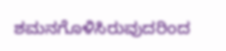ಶಮನಗೊಳಿಸಿರುವುದರಿಂದ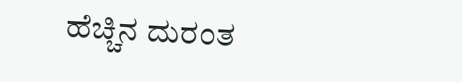ಹೆಚ್ಚಿನ ದುರಂತ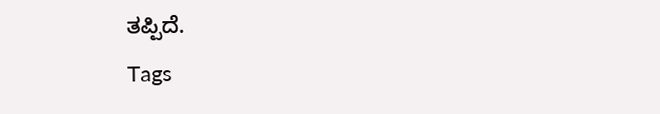ತಪ್ಪಿದೆ.
Tags